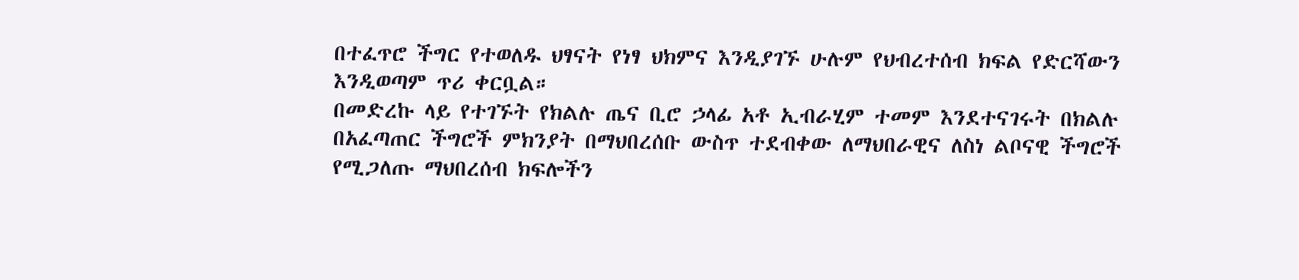በተፈጥሮ ችግር የተወለዱ ህፃናት የነፃ ህክምና እንዲያገኙ ሁሉም የህብረተሰብ ክፍል የድርሻውን እንዲወጣም ጥሪ ቀርቧል።
በመድረኩ ላይ የተገኙት የክልሉ ጤና ቢሮ ኃላፊ አቶ ኢብራሂም ተመም እንደተናገሩት በክልሉ በአፈጣጠር ችግሮች ምክንያት በማህበረሰቡ ውስጥ ተደብቀው ለማህበራዊና ለስነ ልቦናዊ ችግሮች የሚጋለጡ ማህበረሰብ ክፍሎችን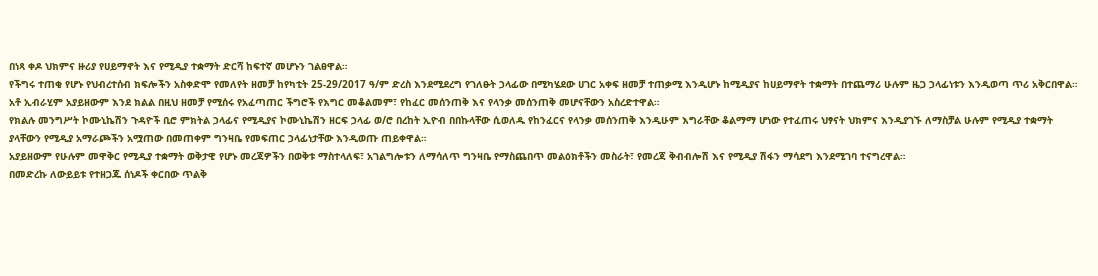በነጻ ቀዶ ህክምና ዙሪያ የሀይማኖት እና የሚዲያ ተቋማት ድርሻ ከፍተኛ መሆኑን ገልፀዋል።
የችግሩ ተጠቂ የሆኑ የህብረተሰብ ክፍሎችን አስቀድሞ የመለየት ዘመቻ ከየካቲት 25-29/2017 ዓ/ም ድረስ እንደሚደረግ የገለፁት ኃላፊው በሚካሄደው ሀገር አቀፍ ዘመቻ ተጠቃሚ እንዲሆኑ ከሚዲያና ከሀይማኖት ተቋማት በተጨማሪ ሁሉም ዜጋ ኃላፊነቱን እንዲወጣ ጥሪ አቅርበዋል።
አቶ ኢብራሂም አያይዘውም እንደ ክልል በዚህ ዘመቻ የሚሰሩ የአፈጣጠር ችግሮች የእግር መቆልመም፣ የከፈር መሰንጠቅ እና የላንቃ መሰንጠቅ መሆናቸውን አስረድተዋል።
የክልሉ መንግሥት ኮሙኒኬሽን ጉዳዮች ቢሮ ምክትል ኃላፊና የሚዲያና ኮሙኒኬሽን ዘርፍ ኃላፊ ወ/ሮ በረከት ኢዮብ በበኩላቸው ሲወለዱ የከንፈርና የላንቃ መሰንጠቅ እንዲሁም እግራቸው ቆልማማ ሆነው የተፈጠሩ ህፃናት ህክምና እንዲያገኙ ለማስቻል ሁሉም የሚዲያ ተቋማት ያላቸውን የሚዲያ አማራጮችን አሟጠው በመጠቀም ግንዛቤ የመፍጠር ኃላፊነታቸው እንዲወጡ ጠይቀዋል።
አያይዘውም የሁሉም መዋቅር የሚዲያ ተቋማት ወቅታዊ የሆኑ መረጃዎችን በወቅቱ ማስተላለፍ፣ አገልግሎቱን ለማሳለጥ ግንዛቤ የማስጨበጥ መልዕክቶችን መስራት፣ የመረጃ ቅብብሎሽ እና የሚዲያ ሽፋን ማሳደግ እንደሚገባ ተናግረዋል።
በመድረኩ ለውይይቱ የተዘጋጁ ሰነዶች ቀርበው ጥልቅ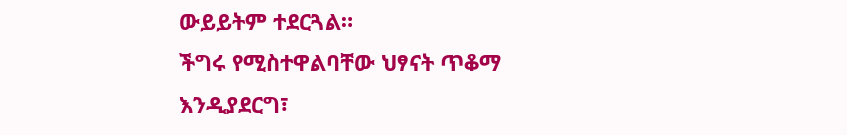ውይይትም ተደርጓል።
ችግሩ የሚስተዋልባቸው ህፃናት ጥቆማ እንዲያደርግ፣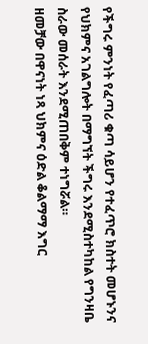የችግሩ ምንነት የፈጣሪ ቁጣ ሳይሆን የተፈጥሮ ክስተት መሆኑንና የህክምና አገልግሎት በማግኘት ችግሩ እንደሚስተካከል የግንዛቤ ስራው መሰራት እንደሚጠበቅም ተነግሯል።
ዘመቻው በዋናነት ነጻ ህክምና ዕድል ቆልማማ እግር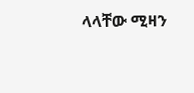ላላቸው ሚዛን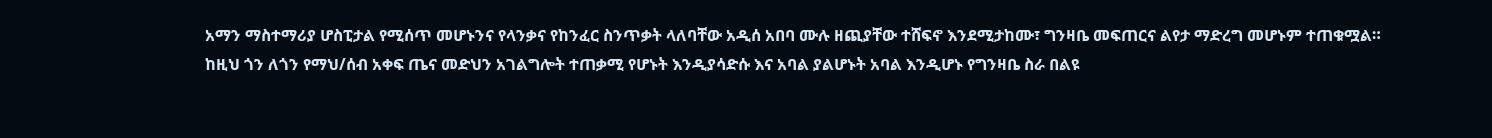አማን ማስተማሪያ ሆስፒታል የሚሰጥ መሆኑንና የላንቃና የከንፈር ስንጥቃት ላለባቸው አዲሰ አበባ ሙሉ ዘጪያቸው ተሸፍኖ እንደሚታከሙ፣ ግንዛቤ መፍጠርና ልየታ ማድረግ መሆኑም ተጠቁሟል።
ከዚህ ጎን ለጎን የማህ/ሰብ አቀፍ ጤና መድህን አገልግሎት ተጠቃሚ የሆኑት እንዲያሳድሱ እና አባል ያልሆኑት አባል እንዲሆኑ የግንዛቤ ስራ በልዩ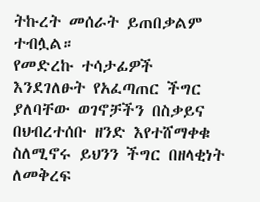ትኩረት መሰራት ይጠበቃልም ተብሏል።
የመድረኩ ተሳታፊዎች እንደገለፁት የአፈጣጠር ችግር ያለባቸው ወገኖቻችን በስቃይና በህብረተሰቡ ዘንድ እየተሸማቀቁ ስለሚኖሩ ይህንን ችግር በዘላቂነት ለመቅረፍ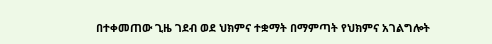በተቀመጠው ጊዜ ገደብ ወደ ህክምና ተቋማት በማምጣት የህክምና አገልግሎት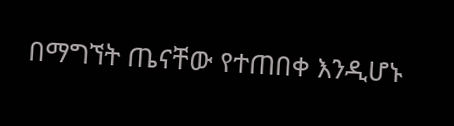በማግኘት ጤናቸው የተጠበቀ እንዲሆኑ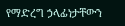የማድረግ ኃላፊነታቸውን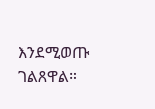እንደሚወጡ ገልጸዋል።